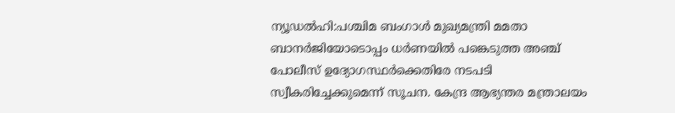ന്യൂഡൽഹി:പശ്ചിമ ബംഗാൾ മുഖ്യമന്ത്രി മമതാ ബാനർജിയോടൊപ്പം ധർണയിൽ പങ്കെടുത്ത അഞ്ച് പോലീസ് ഉദ്യോഗസ്ഥർക്കെതിരേ നടപടി സ്വീകരിച്ചേക്കുമെന്ന് സൂചന. കേന്ദ്ര ആഭ്യന്തര മന്ത്രാലയം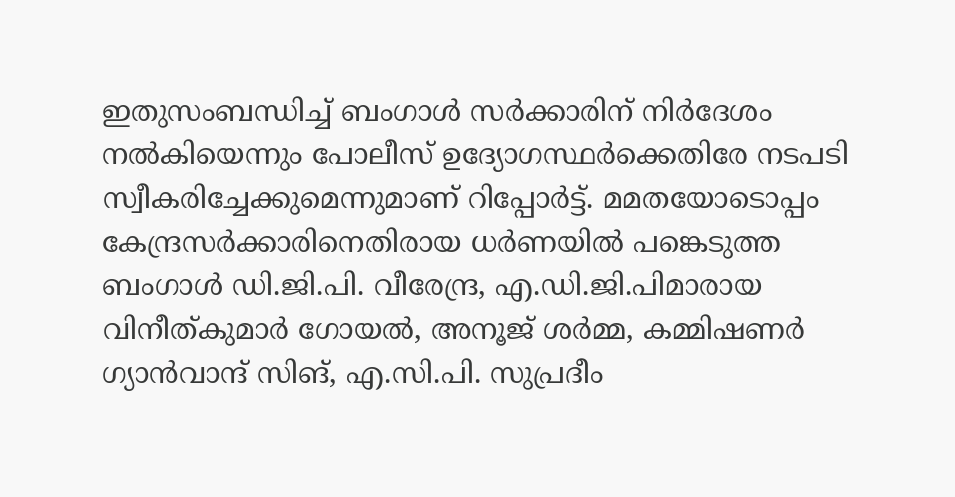ഇതുസംബന്ധിച്ച് ബംഗാൾ സർക്കാരിന് നിർദേശം നൽകിയെന്നും പോലീസ് ഉദ്യോഗസ്ഥർക്കെതിരേ നടപടി സ്വീകരിച്ചേക്കുമെന്നുമാണ് റിപ്പോർട്ട്. മമതയോടൊപ്പം കേന്ദ്രസർക്കാരിനെതിരായ ധർണയിൽ പങ്കെടുത്ത ബംഗാൾ ഡി.ജി.പി. വീരേന്ദ്ര, എ.ഡി.ജി.പിമാരായ വിനീത്കുമാർ ഗോയൽ, അനൂജ് ശർമ്മ, കമ്മിഷണർ ഗ്യാൻവാന്ദ് സിങ്, എ.സി.പി. സുപ്രദീം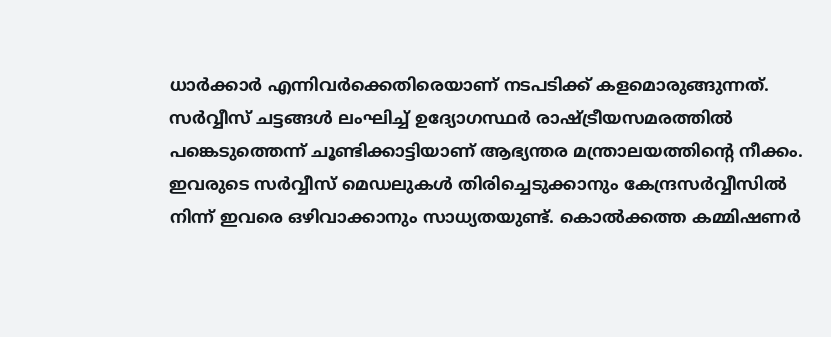ധാർക്കാർ എന്നിവർക്കെതിരെയാണ് നടപടിക്ക് കളമൊരുങ്ങുന്നത്. സർവ്വീസ് ചട്ടങ്ങൾ ലംഘിച്ച് ഉദ്യോഗസ്ഥർ രാഷ്ട്രീയസമരത്തിൽ പങ്കെടുത്തെന്ന് ചൂണ്ടിക്കാട്ടിയാണ് ആഭ്യന്തര മന്ത്രാലയത്തിന്റെ നീക്കം. ഇവരുടെ സർവ്വീസ് മെഡലുകൾ തിരിച്ചെടുക്കാനും കേന്ദ്രസർവ്വീസിൽ നിന്ന് ഇവരെ ഒഴിവാക്കാനും സാധ്യതയുണ്ട്. കൊൽക്കത്ത കമ്മിഷണർ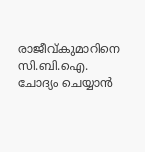രാജീവ്കുമാറിനെ സി.ബി.ഐ. ചോദ്യം ചെയ്യാൻ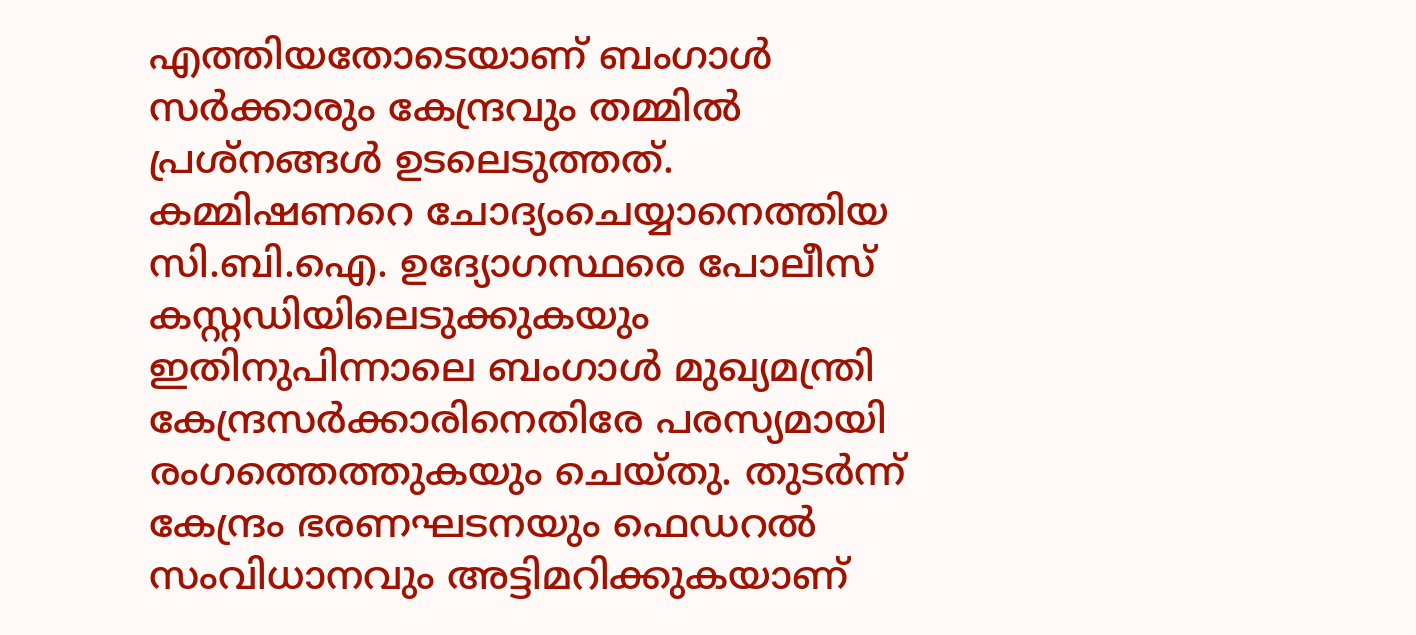എത്തിയതോടെയാണ് ബംഗാൾ സർക്കാരും കേന്ദ്രവും തമ്മിൽ പ്രശ്നങ്ങൾ ഉടലെടുത്തത്. കമ്മിഷണറെ ചോദ്യംചെയ്യാനെത്തിയ സി.ബി.ഐ. ഉദ്യോഗസ്ഥരെ പോലീസ് കസ്റ്റഡിയിലെടുക്കുകയും ഇതിനുപിന്നാലെ ബംഗാൾ മുഖ്യമന്ത്രി കേന്ദ്രസർക്കാരിനെതിരേ പരസ്യമായി രംഗത്തെത്തുകയും ചെയ്തു. തുടർന്ന് കേന്ദ്രം ഭരണഘടനയും ഫെഡറൽ സംവിധാനവും അട്ടിമറിക്കുകയാണ്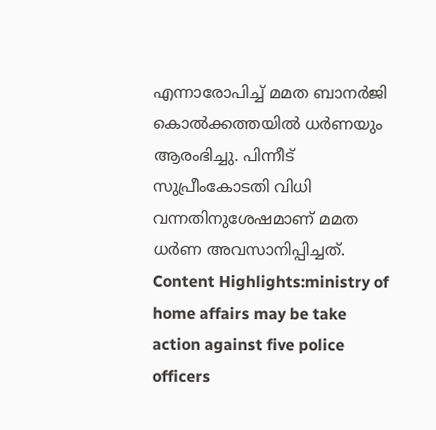എന്നാരോപിച്ച് മമത ബാനർജി കൊൽക്കത്തയിൽ ധർണയും ആരംഭിച്ചു. പിന്നീട് സുപ്രീംകോടതി വിധി വന്നതിനുശേഷമാണ് മമത ധർണ അവസാനിപ്പിച്ചത്. Content Highlights:ministry of home affairs may be take action against five police officers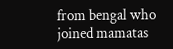from bengal who joined mamatas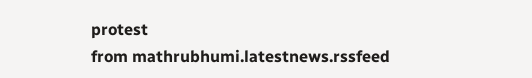protest
from mathrubhumi.latestnews.rssfeed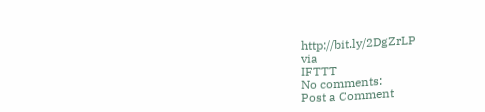http://bit.ly/2DgZrLP
via
IFTTT
No comments:
Post a Comment